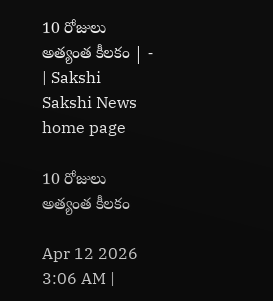10 రోజులు అత్యంత కీలకం | - | Sakshi
Sakshi News home page

10 రోజులు అత్యంత కీలకం

Apr 12 2026 3:06 AM |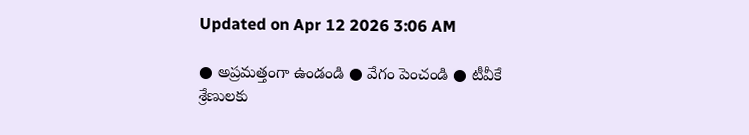Updated on Apr 12 2026 3:06 AM

● అప్రమత్తంగా ఉండండి ● వేగం పెంచండి ● టీవీకే శ్రేణులకు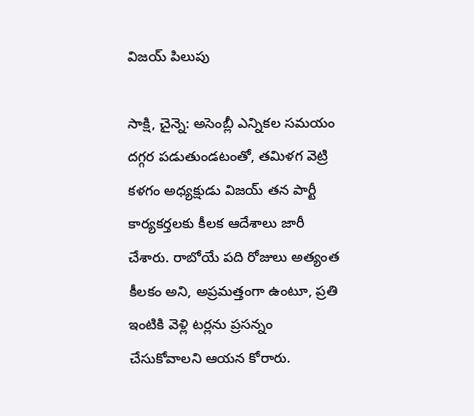విజయ్‌ పిలుపు

సాక్షి, చైన్నె: అసెంబ్లీ ఎన్నికల సమయం దగ్గర పడుతుండటంతో, తమిళగ వెట్రి కళగం అధ్యక్షుడు విజయ్‌ తన పార్టీ కార్యకర్తలకు కీలక ఆదేశాలు జారీ చేశారు. రాబోయే పది రోజులు అత్యంత కీలకం అని, అప్రమత్తంగా ఉంటూ, ప్రతి ఇంటికి వెళ్లి టర్లను ప్రసన్నం చేసుకోవాలని ఆయన కోరారు.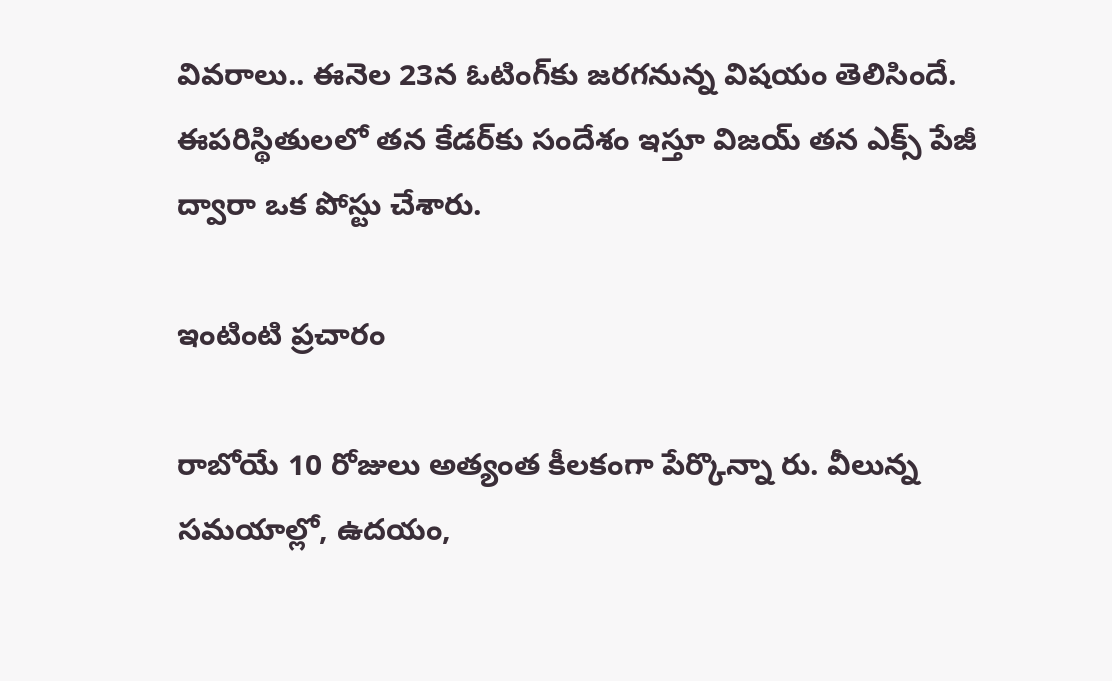వివరాలు.. ఈనెల 23న ఓటింగ్‌కు జరగనున్న విషయం తెలిసిందే. ఈపరిస్థితులలో తన కేడర్‌కు సందేశం ఇస్తూ విజయ్‌ తన ఎక్స్‌ పేజీ ద్వారా ఒక పోస్టు చేశారు.

ఇంటింటి ప్రచారం

రాబోయే 10 రోజులు అత్యంత కీలకంగా పేర్కొన్నా రు. వీలున్న సమయాల్లో, ఉదయం,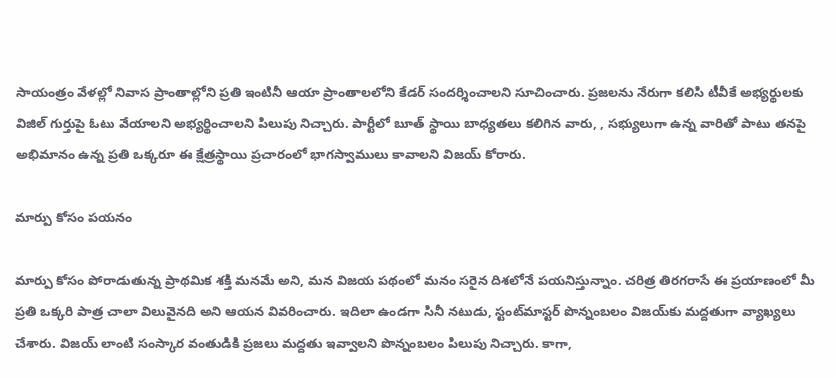సాయంత్రం వేళల్లో నివాస ప్రాంతాల్లోని ప్రతి ఇంటినీ ఆయా ప్రాంతాలలోని కేడర్‌ సందర్శించాలని సూచించారు. ప్రజలను నేరుగా కలిసి టీవీకే అభ్యర్థులకు విజిల్‌ గుర్తుపై ఓటు వేయాలని అభ్యర్థించాలని పిలుపు నిచ్చారు. పార్టీలో బూత్‌ స్థాయి బాధ్యతలు కలిగిన వారు, , సభ్యులుగా ఉన్న వారితో పాటు తనపై అభిమానం ఉన్న ప్రతి ఒక్కరూ ఈ క్షేత్రస్థాయి ప్రచారంలో భాగస్వాములు కావాలని విజయ్‌ కోరారు.

మార్పు కోసం పయనం

మార్పు కోసం పోరాడుతున్న ప్రాథమిక శక్తి మనమే అని, మన విజయ పథంలో మనం సరైన దిశలోనే పయనిస్తున్నాం. చరిత్ర తిరగరాసే ఈ ప్రయాణంలో మీ ప్రతి ఒక్కరి పాత్ర చాలా విలువైనది అని ఆయన వివరించారు. ఇదిలా ఉండగా సినీ నటుడు, స్టంట్‌మాస్టర్‌ పొన్నంబలం విజయ్‌కు మద్దతుగా వ్యాఖ్యలు చేశారు. విజయ్‌ లాంటి సంస్కార వంతుడికి ప్రజలు మద్దతు ఇవ్వాలని పొన్నంబలం పిలుపు నిచ్చారు. కాగా,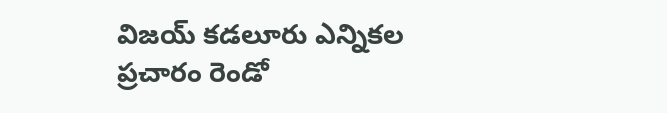విజయ్‌ కడలూరు ఎన్నికల ప్రచారం రెండో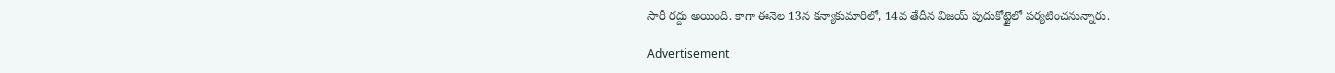సారీ రద్దు అయింది. కాగా ఈనెల 13న కన్యాకుమారిలో, 14వ తేదీన విజయ్‌ పుదుకోట్టైలో పర్యటించనున్నారు.

Advertisement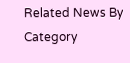Related News By Category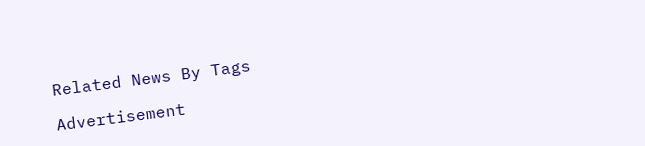Related News By Tags

Advertisement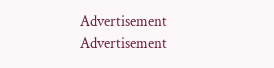Advertisement
Advertisement